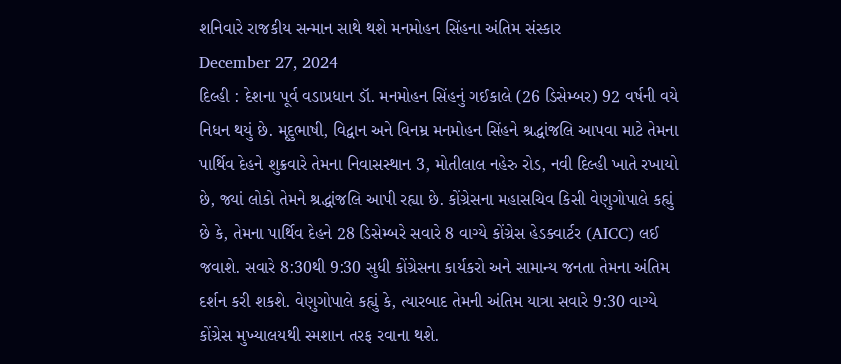શનિવારે રાજકીય સન્માન સાથે થશે મનમોહન સિંહના અંતિમ સંસ્કાર
December 27, 2024
દિલ્હી : દેશના પૂર્વ વડાપ્રધાન ડૉ. મનમોહન સિંહનું ગઈકાલે (26 ડિસેમ્બર) 92 વર્ષની વયે નિધન થયું છે. મૃદુભાષી, વિદ્વાન અને વિનમ્ર મનમોહન સિંહને શ્રદ્ધાંજલિ આપવા માટે તેમના પાર્થિવ દેહને શુક્રવારે તેમના નિવાસસ્થાન 3, મોતીલાલ નહેરુ રોડ, નવી દિલ્હી ખાતે રખાયો છે, જ્યાં લોકો તેમને શ્રદ્ધાંજલિ આપી રહ્યા છે. કોંગ્રેસના મહાસચિવ કિસી વેણુગોપાલે કહ્યું છે કે, તેમના પાર્થિવ દેહને 28 ડિસેમ્બરે સવારે 8 વાગ્યે કોંગ્રેસ હેડક્વાર્ટર (AICC) લઈ જવાશે. સવારે 8:30થી 9:30 સુધી કોંગ્રેસના કાર્યકરો અને સામાન્ય જનતા તેમના અંતિમ દર્શન કરી શકશે. વેણુગોપાલે કહ્યું કે, ત્યારબાદ તેમની અંતિમ યાત્રા સવારે 9:30 વાગ્યે કોંગ્રેસ મુખ્યાલયથી સ્મશાન તરફ રવાના થશે.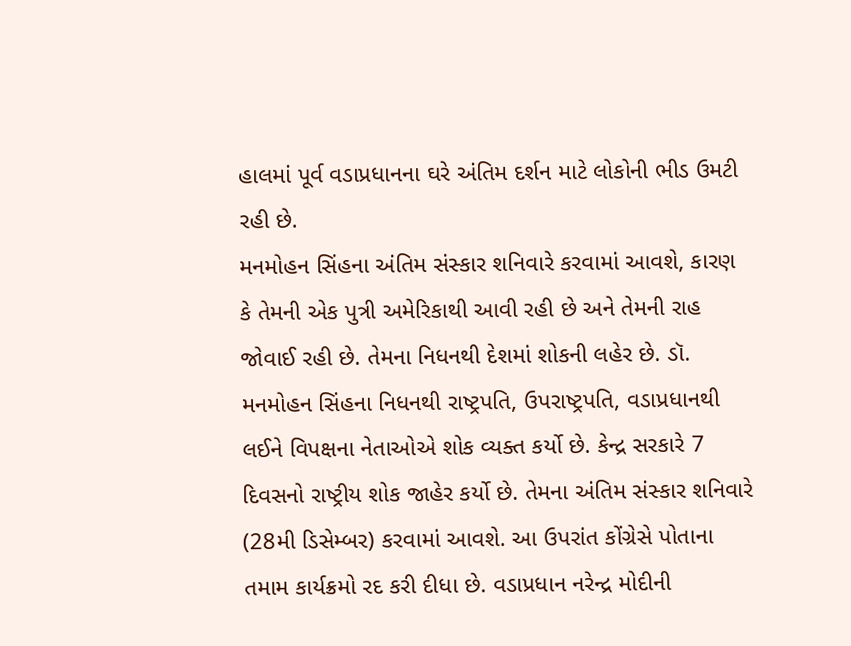હાલમાં પૂર્વ વડાપ્રધાનના ઘરે અંતિમ દર્શન માટે લોકોની ભીડ ઉમટી રહી છે.
મનમોહન સિંહના અંતિમ સંસ્કાર શનિવારે કરવામાં આવશે, કારણ કે તેમની એક પુત્રી અમેરિકાથી આવી રહી છે અને તેમની રાહ જોવાઈ રહી છે. તેમના નિધનથી દેશમાં શોકની લહેર છે. ડૉ. મનમોહન સિંહના નિધનથી રાષ્ટ્રપતિ, ઉપરાષ્ટ્રપતિ, વડાપ્રધાનથી લઈને વિપક્ષના નેતાઓએ શોક વ્યક્ત કર્યો છે. કેન્દ્ર સરકારે 7 દિવસનો રાષ્ટ્રીય શોક જાહેર કર્યો છે. તેમના અંતિમ સંસ્કાર શનિવારે (28મી ડિસેમ્બર) કરવામાં આવશે. આ ઉપરાંત કોંગ્રેસે પોતાના તમામ કાર્યક્રમો રદ કરી દીધા છે. વડાપ્રધાન નરેન્દ્ર મોદીની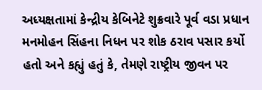અધ્યક્ષતામાં કેન્દ્રીય કેબિનેટે શુક્રવારે પૂર્વ વડા પ્રધાન મનમોહન સિંહના નિધન પર શોક ઠરાવ પસાર કર્યો હતો અને કહ્યું હતું કે, તેમણે રાષ્ટ્રીય જીવન પર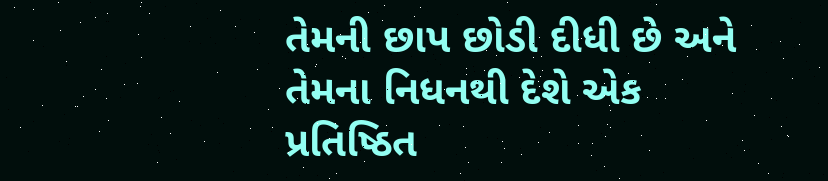તેમની છાપ છોડી દીધી છે અને તેમના નિધનથી દેશે એક પ્રતિષ્ઠિત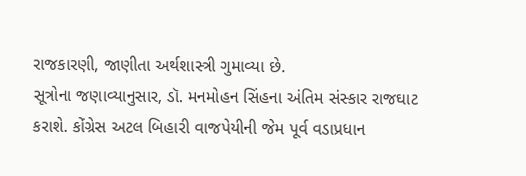રાજકારણી, જાણીતા અર્થશાસ્ત્રી ગુમાવ્યા છે.
સૂત્રોના જણાવ્યાનુસાર, ડૉ. મનમોહન સિંહના અંતિમ સંસ્કાર રાજઘાટ કરાશે. કોંગ્રેસ અટલ બિહારી વાજપેયીની જેમ પૂર્વ વડાપ્રધાન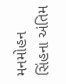મનમોહન સિંહના અંતિમ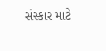સંસ્કાર માટે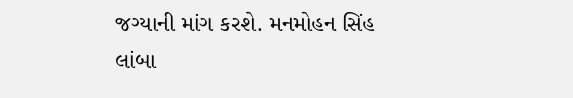જગ્યાની માંગ કરશે. મનમોહન સિંહ લાંબા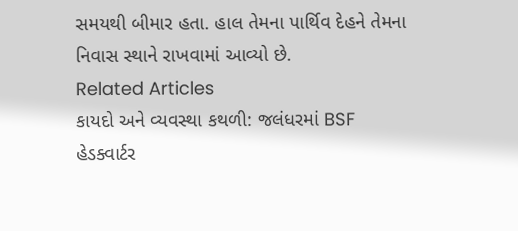સમયથી બીમાર હતા. હાલ તેમના પાર્થિવ દેહને તેમના નિવાસ સ્થાને રાખવામાં આવ્યો છે.
Related Articles
કાયદો અને વ્યવસ્થા કથળી: જલંધરમાં BSF હેડક્વાર્ટર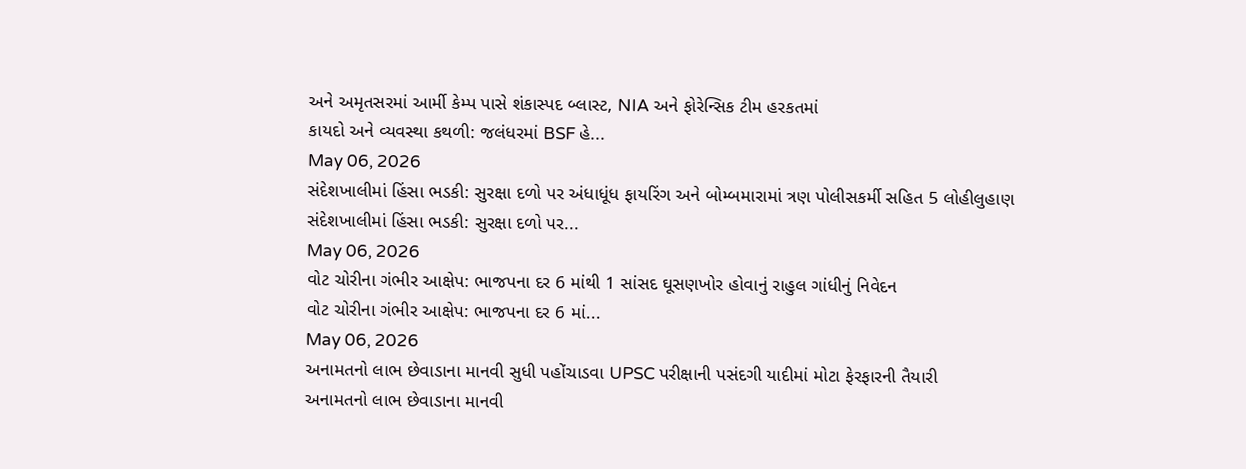અને અમૃતસરમાં આર્મી કેમ્પ પાસે શંકાસ્પદ બ્લાસ્ટ, NIA અને ફોરેન્સિક ટીમ હરકતમાં
કાયદો અને વ્યવસ્થા કથળી: જલંધરમાં BSF હે...
May 06, 2026
સંદેશખાલીમાં હિંસા ભડકી: સુરક્ષા દળો પર અંધાધૂંધ ફાયરિંગ અને બોમ્બમારામાં ત્રણ પોલીસકર્મી સહિત 5 લોહીલુહાણ
સંદેશખાલીમાં હિંસા ભડકી: સુરક્ષા દળો પર...
May 06, 2026
વોટ ચોરીના ગંભીર આક્ષેપ: ભાજપના દર 6 માંથી 1 સાંસદ ઘૂસણખોર હોવાનું રાહુલ ગાંધીનું નિવેદન
વોટ ચોરીના ગંભીર આક્ષેપ: ભાજપના દર 6 માં...
May 06, 2026
અનામતનો લાભ છેવાડાના માનવી સુધી પહોંચાડવા UPSC પરીક્ષાની પસંદગી યાદીમાં મોટા ફેરફારની તૈયારી
અનામતનો લાભ છેવાડાના માનવી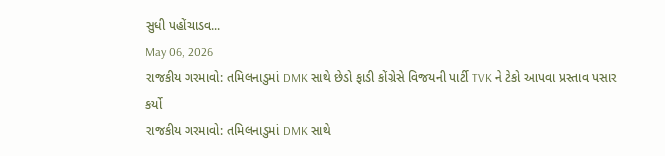સુધી પહોંચાડવ...
May 06, 2026
રાજકીય ગરમાવો: તમિલનાડુમાં DMK સાથે છેડો ફાડી કોંગ્રેસે વિજયની પાર્ટી TVK ને ટેકો આપવા પ્રસ્તાવ પસાર કર્યો
રાજકીય ગરમાવો: તમિલનાડુમાં DMK સાથે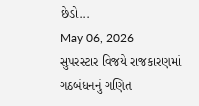છેડો...
May 06, 2026
સુપરસ્ટાર વિજયે રાજકારણમાં ગઠબંધનનું ગણિત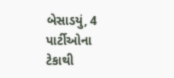બેસાડયું, 4 પાર્ટીઓના ટેકાથી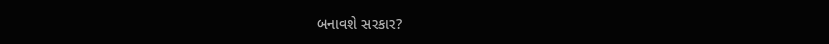બનાવશે સરકાર?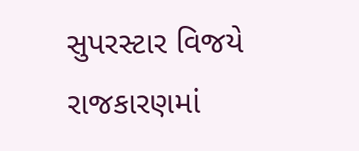સુપરસ્ટાર વિજયે રાજકારણમાં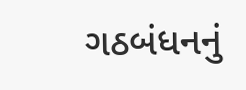ગઠબંધનનું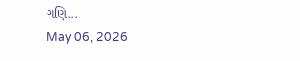ગણિ...
May 06, 2026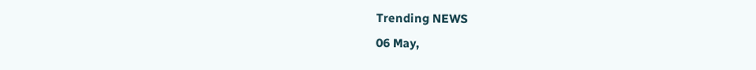Trending NEWS
06 May,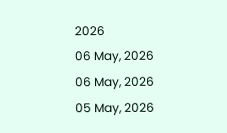2026
06 May, 2026
06 May, 2026
05 May, 2026